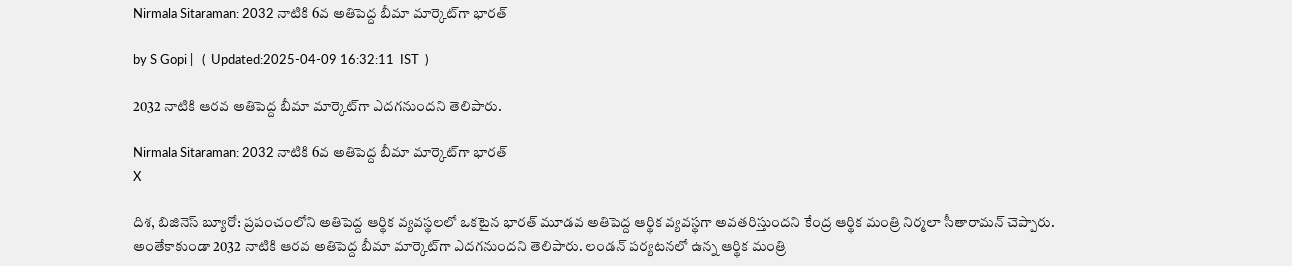Nirmala Sitaraman: 2032 నాటికి 6వ అతిపెద్ద బీమా మార్కెట్‌గా భారత్

by S Gopi |   (  Updated:2025-04-09 16:32:11  IST  )

2032 నాటికి ఆరవ అతిపెద్ద బీమా మార్కెట్‌గా ఎదగనుందని తెలిపారు.

Nirmala Sitaraman: 2032 నాటికి 6వ అతిపెద్ద బీమా మార్కెట్‌గా భారత్
X

దిశ, బిజినెస్ బ్యూరో: ప్రపంచంలోని అతిపెద్ద ఆర్థిక వ్యవస్థలలో ఒకటైన భారత్ మూడవ అతిపెద్ద ఆర్థిక వ్యవస్థగా అవతరిస్తుందని కేంద్ర ఆర్థిక మంత్రి నిర్మలా సీతారామన్ చెప్పారు. అంతేకాకుండా 2032 నాటికి ఆరవ అతిపెద్ద బీమా మార్కెట్‌గా ఎదగనుందని తెలిపారు. లండన్ పర్యటనలో ఉన్న ఆర్థిక మంత్రి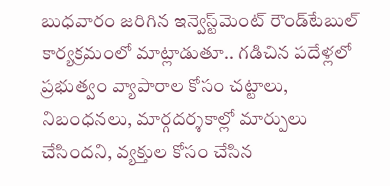బుధవారం జరిగిన ఇన్వెస్ట్‌మెంట్ రౌండ్‌టేబుల్ కార్యక్రమంలో మాట్లాడుతూ.. గడిచిన పదేళ్లలో ప్రభుత్వం వ్యాపారాల కోసం చట్టాలు, నిబంధనలు, మార్గదర్శకాల్లో మార్పులు చేసిందని, వ్యక్తుల కోసం చేసిన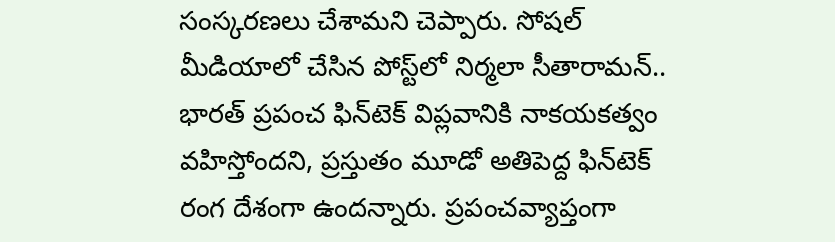సంస్కరణలు చేశామని చెప్పారు. సోషల్ మీడియాలో చేసిన పోస్ట్‌లో నిర్మలా సీతారామన్.. భారత్ ప్రపంచ ఫిన్‌టెక్ విప్లవానికి నాకయకత్వం వహిస్తోందని, ప్రస్తుతం మూడో అతిపెద్ద ఫిన్‌టెక్ రంగ దేశంగా ఉందన్నారు. ప్రపంచవ్యాప్తంగా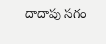దాదాపు సగం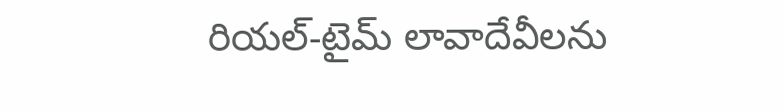రియల్-టైమ్ లావాదేవీలను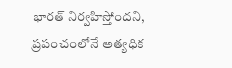భారత్ నిర్వహిస్తోందని, ప్రపంచంలోనే అత్యధిక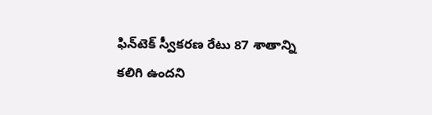ఫిన్‌టెక్ స్వీకరణ రేటు 87 శాతాన్ని కలిగి ఉందని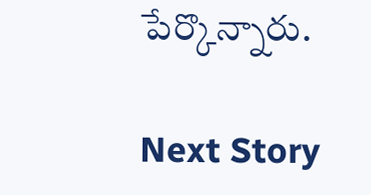పేర్కొన్నారు.

Next Story